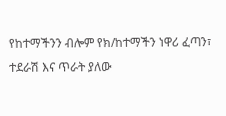የከተማችንን ብሎም የክ/ከተማችን ነዋሪ ፈጣን፣ ተደራሽ እና ጥራት ያለው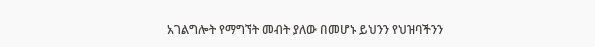አገልግሎት የማግኘት መብት ያለው በመሆኑ ይህንን የህዝባችንን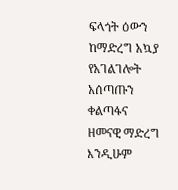ፍላጎት ዕውን ከማድረግ አኳያ የአገልገሎት አሰጣጡን ቀልጣፋና ዘመናዊ ማድረግ እንዲሁም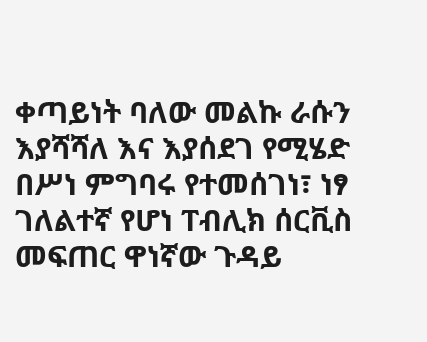ቀጣይነት ባለው መልኩ ራሱን እያሻሻለ እና እያሰደገ የሚሄድ በሥነ ምግባሩ የተመሰገነ፣ ነፃ ገለልተኛ የሆነ ፐብሊክ ሰርቪስ መፍጠር ዋነኛው ጉዳይ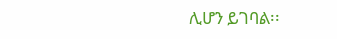ሊሆን ይገባል፡፡